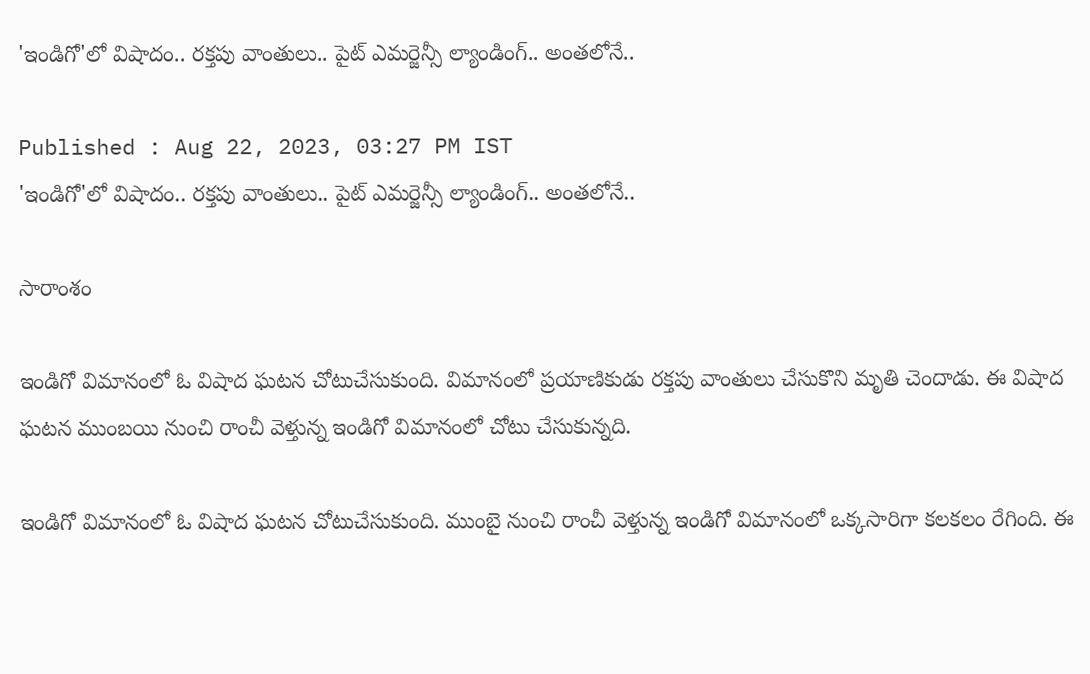'ఇండిగో'లో విషాదం.. రక్తపు వాంతులు.. పైట్ ఎమర్జెన్సీ ల్యాండింగ్.. అంతలోనే..

Published : Aug 22, 2023, 03:27 PM IST
'ఇండిగో'లో విషాదం.. రక్తపు వాంతులు.. పైట్ ఎమర్జెన్సీ ల్యాండింగ్.. అంతలోనే..

సారాంశం

ఇండిగో విమానంలో ఓ విషాద ఘటన చోటుచేసుకుంది. విమానంలో ప్రయాణికుడు రక్తపు వాంతులు చేసుకొని మృతి చెందాడు. ఈ విషాద ఘటన ముంబయి నుంచి రాంచీ వెళ్తున్న ఇండిగో విమానంలో చోటు చేసుకున్నది.

ఇండిగో విమానంలో ఓ విషాద ఘటన చోటుచేసుకుంది. ముంబై నుంచి రాంచీ వెళ్తున్న ఇండిగో విమానంలో ఒక్కసారిగా కలకలం రేగింది. ఈ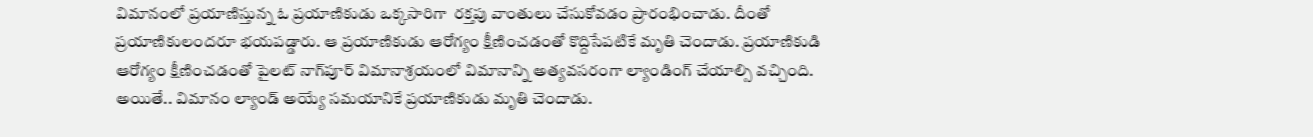విమానంలో ప్రయాణిస్తున్న ఓ ప్రయాణికుడు ఒక్కసారిగా  రక్తపు వాంతులు చేసుకోవడం ప్రారంభించాడు. దీంతో ప్రయాణికులందరూ భయపడ్డారు. ఆ ప్రయాణికుడు ఆరోగ్యం క్షీణించడంతో కొద్దిసేపటికే మృతి చెందాడు. ప్రయాణికుడి ఆరోగ్యం క్షీణించడంతో పైలట్ నాగ్‌పూర్ విమానాశ్రయంలో విమానాన్ని అత్యవసరంగా ల్యాండింగ్ చేయాల్సి వచ్చింది. అయితే.. విమానం ల్యాండ్ అయ్యే సమయానికే ప్రయాణికుడు మృతి చెందాడు.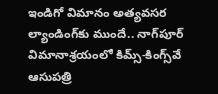ఇండిగో విమానం అత్యవసర ల్యాండింగ్‌కు ముందే.. నాగ్‌పూర్ విమానాశ్రయంలో కిమ్స్-కింగ్స్‌వే ఆసుపత్రి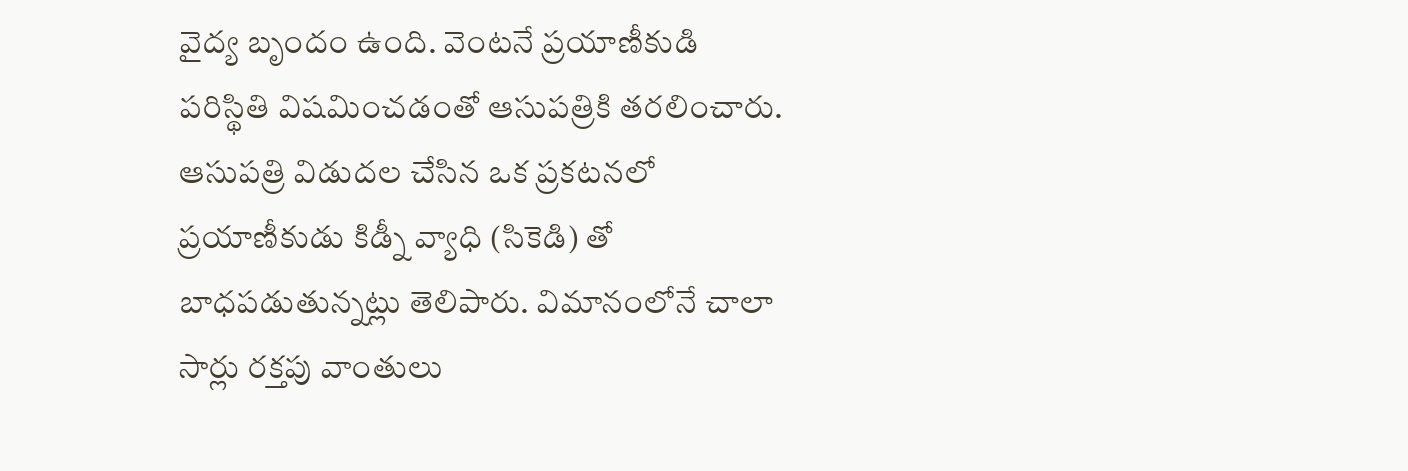వైద్య బృందం ఉంది. వెంటనే ప్రయాణీకుడి పరిస్థితి విషమించడంతో ఆసుపత్రికి తరలించారు. ఆసుపత్రి విడుదల చేసిన ఒక ప్రకటనలో ప్రయాణీకుడు కిడ్నీ వ్యాధి (సికెడి) తో బాధపడుతున్నట్లు తెలిపారు. విమానంలోనే చాలా సార్లు రక్తపు వాంతులు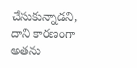చేసుకున్నాడని, దాని కారణంగా అతను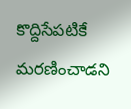కొద్దిసేపటికే మరణించాడని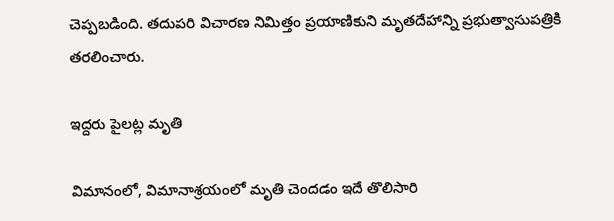చెప్పబడింది. తదుపరి విచారణ నిమిత్తం ప్రయాణికుని మృతదేహాన్ని ప్రభుత్వాసుపత్రికి తరలించారు.

ఇద్దరు పైలట్ల మృతి

విమానంలో, విమానాశ్రయంలో మృతి చెందడం ఇదే తొలిసారి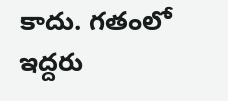కాదు. గతంలో ఇద్దరు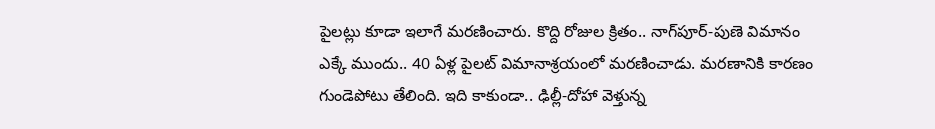పైలట్లు కూడా ఇలాగే మరణించారు. కొద్ది రోజుల క్రితం.. నాగ్‌పూర్-పుణె విమానం ఎక్కే ముందు.. 40 ఏళ్ల పైలట్ విమానాశ్రయంలో మరణించాడు. మరణానికి కారణం గుండెపోటు తేలింది. ఇది కాకుండా.. ఢిల్లీ-దోహా వెళ్తున్న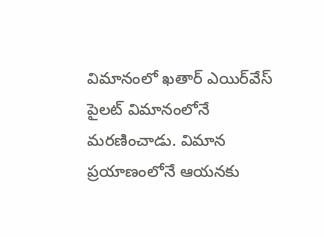విమానంలో ఖతార్ ఎయిర్‌వేస్ పైలట్ విమానంలోనే మరణించాడు. విమాన ప్రయాణంలోనే ఆయనకు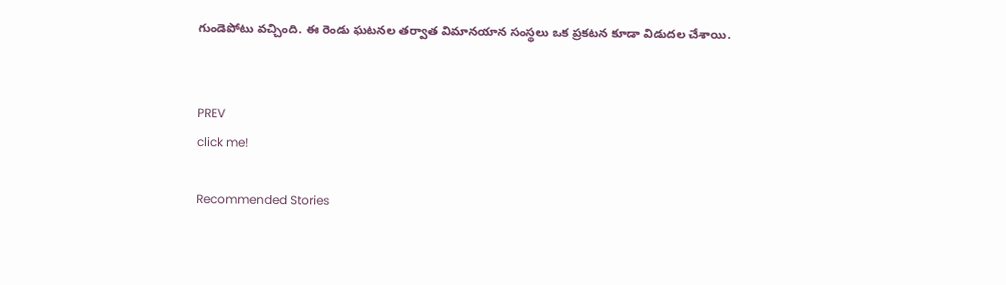గుండెపోటు వచ్చింది. ఈ రెండు ఘటనల తర్వాత విమానయాన సంస్థలు ఒక ప్రకటన కూడా విడుదల చేశాయి.


PREV
click me!

Recommended Stories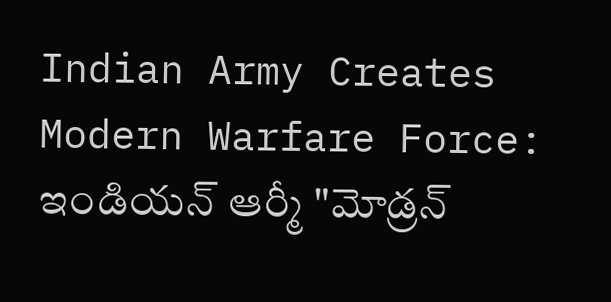Indian Army Creates Modern Warfare Force: ఇండియన్ ఆర్మీ "మోడ్రన్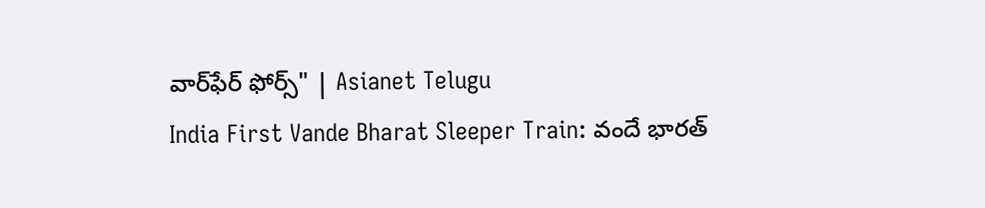వార్‌ఫేర్ ఫోర్స్" | Asianet Telugu
India First Vande Bharat Sleeper Train: వందే భారత్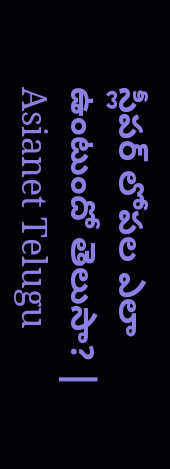స్లీపర్ లోపల ఎలా ఉంటుందో తెలుసా? | Asianet Telugu